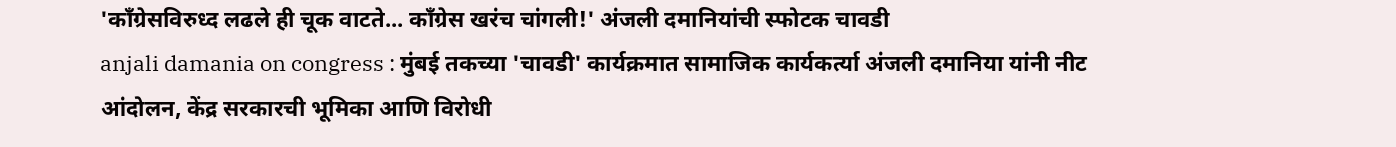'काँग्रेसविरुध्द लढले ही चूक वाटते... काँग्रेस खरंच चांगली!' अंजली दमानियांची स्फोटक चावडी
anjali damania on congress : मुंबई तकच्या 'चावडी' कार्यक्रमात सामाजिक कार्यकर्त्या अंजली दमानिया यांनी नीट आंदोलन, केंद्र सरकारची भूमिका आणि विरोधी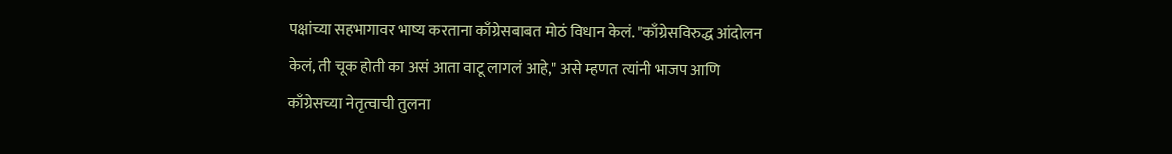पक्षांच्या सहभागावर भाष्य करताना काँग्रेसबाबत मोठं विधान केलं. "काँग्रेसविरुद्ध आंदोलन केलं, ती चूक होती का असं आता वाटू लागलं आहे," असे म्हणत त्यांनी भाजप आणि काँग्रेसच्या नेतृत्वाची तुलना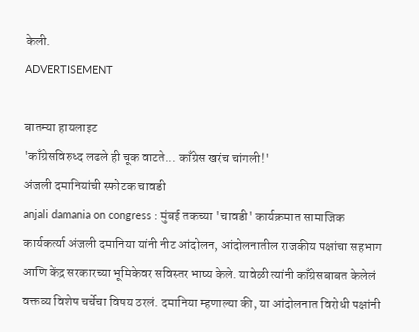केली.
ADVERTISEMENT

बातम्या हायलाइट
'काँग्रेसविरुध्द लढले ही चूक वाटते... काँग्रेस खरंच चांगली!'
अंजली दमानियांची स्फोटक चावडी
anjali damania on congress : मुंबई तकच्या 'चावडी' कार्यक्रमात सामाजिक कार्यकर्त्या अंजली दमानिया यांनी नीट आंदोलन, आंदोलनातील राजकीय पक्षांचा सहभाग आणि केंद्र सरकारच्या भूमिकेवर सविस्तर भाष्य केले. यावेळी त्यांनी काँग्रेसबाबत केलेलं वक्तव्य विशेष चर्चेचा विषय ठरलं. दमानिया म्हणाल्या की, या आंदोलनात विरोधी पक्षांनी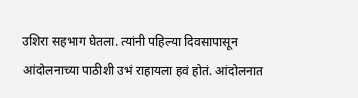उशिरा सहभाग घेतला. त्यांनी पहिल्या दिवसापासून आंदोलनाच्या पाठीशी उभं राहायला हवं होतं. आंदोलनात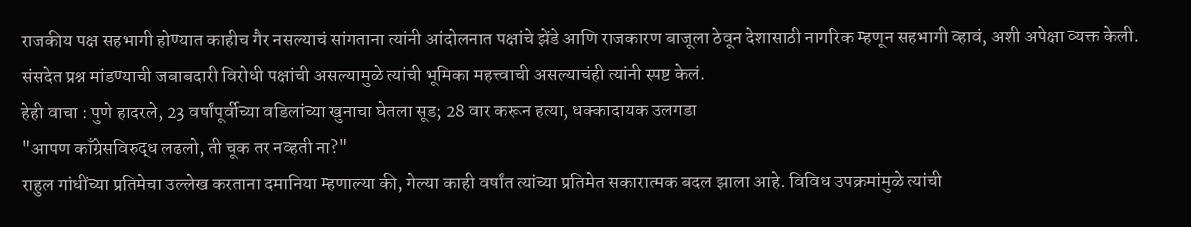राजकीय पक्ष सहभागी होण्यात काहीच गैर नसल्याचं सांगताना त्यांनी आंदोलनात पक्षांचे झेंडे आणि राजकारण बाजूला ठेवून देशासाठी नागरिक म्हणून सहभागी व्हावं, अशी अपेक्षा व्यक्त केली. संसदेत प्रश्न मांडण्याची जबाबदारी विरोधी पक्षांची असल्यामुळे त्यांची भूमिका महत्त्वाची असल्याचंही त्यांनी स्पष्ट केलं.
हेही वाचा : पुणे हादरले, 23 वर्षांपूर्वीच्या वडिलांच्या खुनाचा घेतला सूड; 28 वार करून हत्या, धक्कादायक उलगडा
"आपण काँग्रेसविरुद्ध लढलो, ती चूक तर नव्हती ना?"
राहुल गांधींच्या प्रतिमेचा उल्लेख करताना दमानिया म्हणाल्या की, गेल्या काही वर्षांत त्यांच्या प्रतिमेत सकारात्मक बदल झाला आहे. विविध उपक्रमांमुळे त्यांची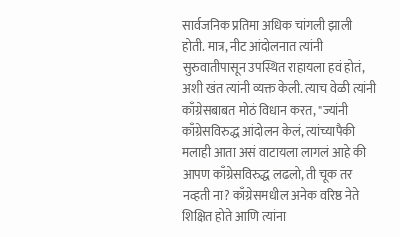सार्वजनिक प्रतिमा अधिक चांगली झाली होती. मात्र, नीट आंदोलनात त्यांनी सुरुवातीपासून उपस्थित राहायला हवं होतं, अशी खंत त्यांनी व्यक्त केली. त्याच वेळी त्यांनी काँग्रेसबाबत मोठं विधान करत, "ज्यांनी काँग्रेसविरुद्ध आंदोलन केलं, त्यांच्यापैकी मलाही आता असं वाटायला लागलं आहे की आपण काँग्रेसविरुद्ध लढलो, ती चूक तर नव्हती ना? काँग्रेसमधील अनेक वरिष्ठ नेते शिक्षित होते आणि त्यांना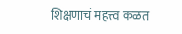शिक्षणाचं महत्त्व कळत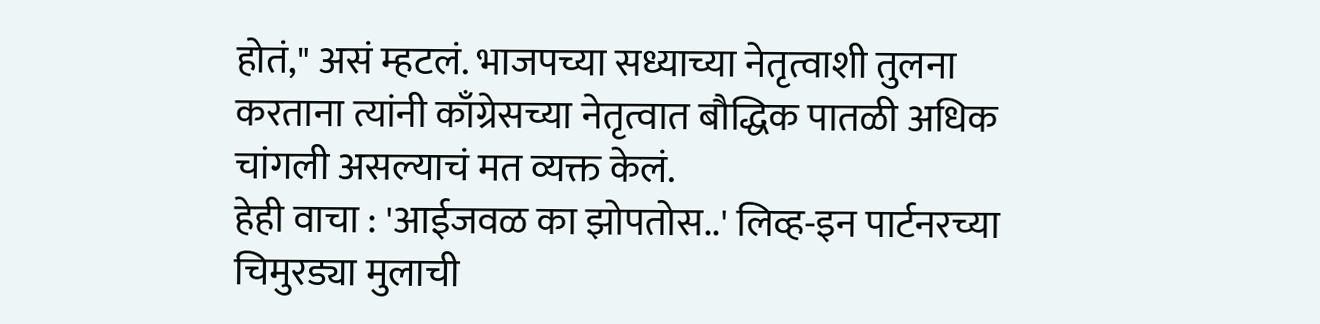होतं," असं म्हटलं. भाजपच्या सध्याच्या नेतृत्वाशी तुलना करताना त्यांनी काँग्रेसच्या नेतृत्वात बौद्धिक पातळी अधिक चांगली असल्याचं मत व्यक्त केलं.
हेही वाचा : 'आईजवळ का झोपतोस..' लिव्ह-इन पार्टनरच्या चिमुरड्या मुलाची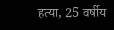हत्या, 25 वर्षीय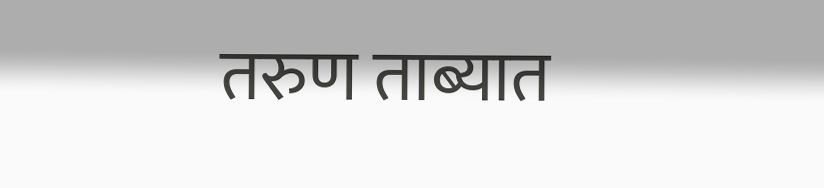तरुण ताब्यात